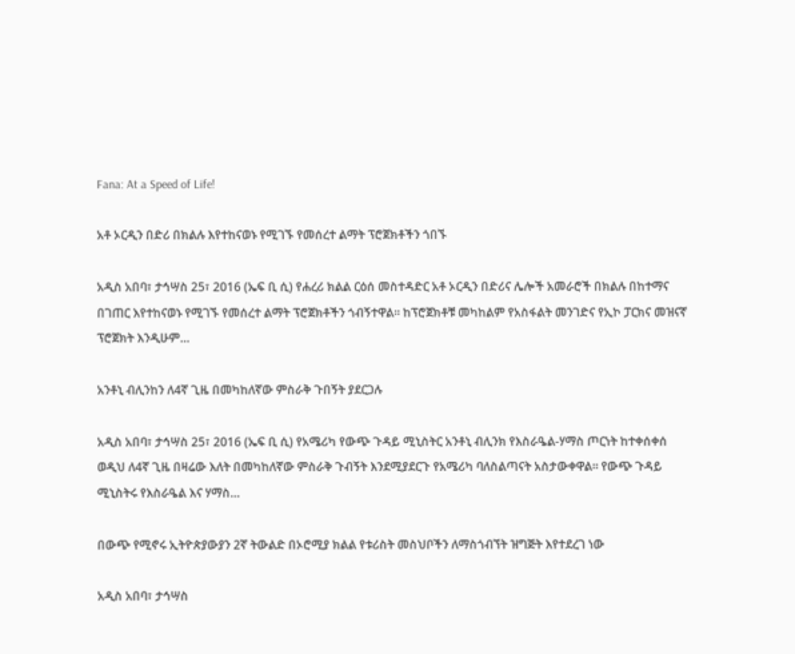Fana: At a Speed of Life!

አቶ ኦርዲን በድሪ በክልሉ እየተከናወኑ የሚገኙ የመሰረተ ልማት ፕሮጀክቶችን ጎበኙ

አዲስ አበባ፣ ታኅሣስ 25፣ 2016 (ኤፍ ቢ ሲ) የሐረሪ ክልል ርዕሰ መስተዳድር አቶ ኦርዲን በድሪና ሌሎች አመራሮች በክልሉ በከተማና በገጠር እየተከናወኑ የሚገኙ የመሰረተ ልማት ፕሮጀክቶችን ጎብኝተዋል፡፡ ከፕሮጀክቶቹ መካከልም የአስፋልት መንገድና የኢኮ ፓርክና መዝናኛ ፕሮጀክት እንዲሁም…

አንቶኒ ብሊንከን ለ4ኛ ጊዜ በመካከለኛው ምስራቅ ጉበኝት ያደርጋሉ

አዲስ አበባ፣ ታኅሣስ 25፣ 2016 (ኤፍ ቢ ሲ) የአሜሪካ የውጭ ጉዳይ ሚኒስትር አንቶኒ ብሊንክ የእስራዔል-ሃማስ ጦርነት ከተቀሰቀሰ ወዲህ ለ4ኛ ጊዜ በዛሬው እለት በመካከለኛው ምስራቅ ጉብኝት እንደሚያደርጉ የአሜሪካ ባለስልጣናት አስታውቀዋል፡፡ የውጭ ጉዳይ ሚኒስትሩ የእስራዔል እና ሃማስ…

በውጭ የሚኖሩ ኢትዮጵያውያን 2ኛ ትውልድ በኦሮሚያ ክልል የቱሪስት መስህቦችን ለማስጎብኘት ዝግጅት እየተደረገ ነው

አዲስ አበባ፣ ታኅሣስ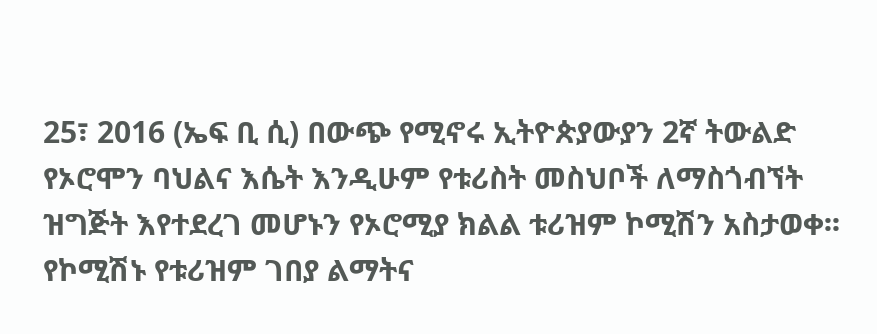25፣ 2016 (ኤፍ ቢ ሲ) በውጭ የሚኖሩ ኢትዮጵያውያን 2ኛ ትውልድ የኦሮሞን ባህልና እሴት እንዲሁም የቱሪስት መስህቦች ለማስጎብኘት ዝግጅት እየተደረገ መሆኑን የኦሮሚያ ክልል ቱሪዝም ኮሚሽን አስታወቀ፡፡ የኮሚሽኑ የቱሪዝም ገበያ ልማትና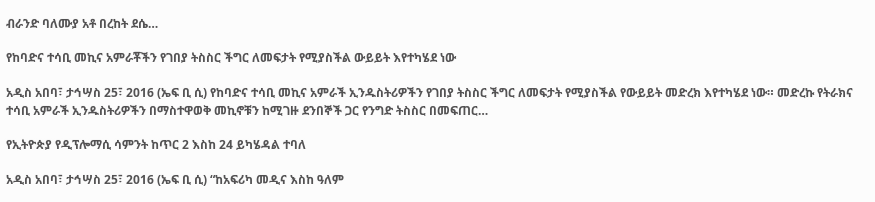ብራንድ ባለሙያ አቶ በረከት ደሴ…

የከባድና ተሳቢ መኪና አምራቾችን የገበያ ትስስር ችግር ለመፍታት የሚያስችል ውይይት እየተካሄደ ነው

አዲስ አበባ፣ ታኅሣስ 25፣ 2016 (ኤፍ ቢ ሲ) የከባድና ተሳቢ መኪና አምራች ኢንዱስትሪዎችን የገበያ ትስስር ችግር ለመፍታት የሚያስችል የውይይት መድረክ እየተካሄደ ነው። መድረኩ የትራክና ተሳቢ አምራች ኢንዱስትሪዎችን በማስተዋወቅ መኪኖቹን ከሚገዙ ደንበኞች ጋር የንግድ ትስስር በመፍጠር…

የኢትዮጵያ የዲፕሎማሲ ሳምንት ከጥር 2 እስከ 24 ይካሄዳል ተባለ

አዲስ አበባ፣ ታኅሣስ 25፣ 2016 (ኤፍ ቢ ሲ) “ከአፍሪካ መዲና እስከ ዓለም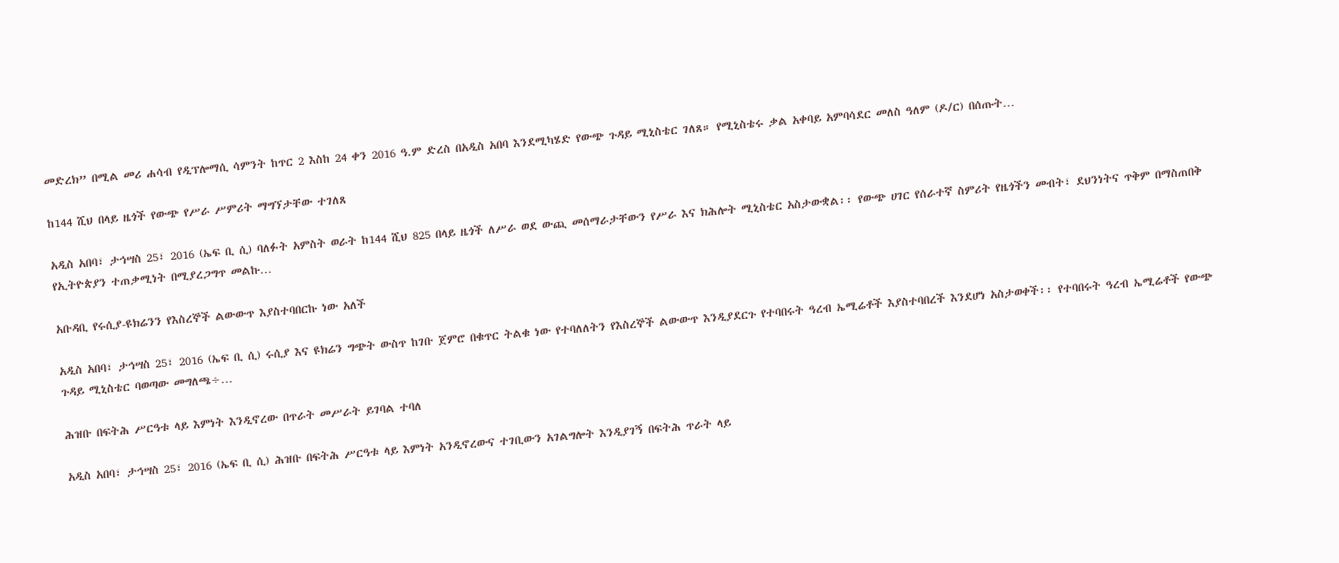መድረክ” በሚል መሪ ሐሳብ የዲፕሎማሲ ሳምንት ከጥር 2 እስከ 24 ቀን 2016 ዓ.ም ድረስ በአዲስ አበባ እንደሚካሄድ የውጭ ጉዳይ ሚኒስቴር ገለጸ። የሚኒስቴሩ ቃል አቀባይ አምባሳደር መለስ ዓለም (ዶ/ር) በሰጡት…

ከ144 ሺህ በላይ ዜጎች የውጭ የሥራ ሥምሪት ማግኘታቸው ተገለጸ

አዲስ አበባ፣ ታኅሣስ 25፣ 2016 (ኤፍ ቢ ሲ) ባለፉት አምስት ወራት ከ144 ሺህ 825 በላይ ዜጎች ለሥራ ወደ ውጪ መሰማራታቸውን የሥራ እና ክሕሎት ሚኒስቴር አስታውቋል፡፡ የውጭ ሀገር የሰራተኛ ስምሪት የዜጎችን መብት፣ ደህንነትና ጥቅም በማስጠበቅ የኢትዮጵያን ተጠቃሚነት በሚያረጋግጥ መልኩ…

አቡዳቢ የሩሲያ-ዩክሬንን የእስረኞች ልውውጥ እያስተባበርኩ ነው አለች

አዲስ አበባ፣ ታኅሣስ 25፣ 2016 (ኤፍ ቢ ሲ) ሩሲያ እና ዩክሬን ግጭት ውስጥ ከገቡ ጀምሮ በቁጥር ትልቁ ነው የተባለለትን የእስረኞች ልውውጥ እንዲያደርጉ የተባበሩት ዓረብ ኤሚሬቶች እያስተባበረች እንደሆነ አስታወቀች፡፡ የተባበሩት ዓረብ ኤሚሬቶች የውጭ ጉዳይ ሚኒስቴር ባወጣው መግለጫ÷…

ሕዝቡ በፍትሕ ሥርዓቱ ላይ እምነት እንዲኖረው በጥራት መሥራት ይገባል ተባለ

አዲስ አበባ፣ ታኅሣስ 25፣ 2016 (ኤፍ ቢ ሲ) ሕዝቡ በፍትሕ ሥርዓቱ ላይ እምነት አንዲኖረውና ተገቢውን አገልግሎት እንዲያገኝ በፍትሕ ጥራት ላይ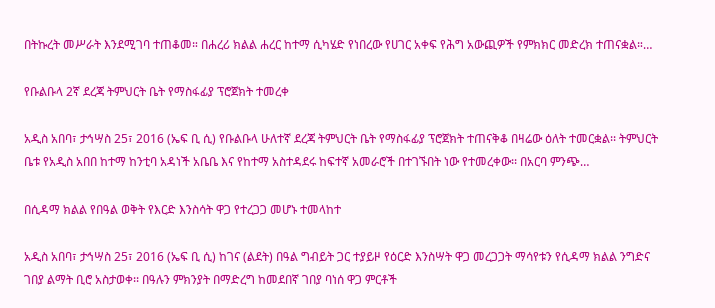በትኩረት መሥራት እንደሚገባ ተጠቆመ። በሐረሪ ክልል ሐረር ከተማ ሲካሄድ የነበረው የሀገር አቀፍ የሕግ አውጪዎች የምክክር መድረክ ተጠናቋል።…

የቡልቡላ 2ኛ ደረጃ ትምህርት ቤት የማስፋፊያ ፕሮጀክት ተመረቀ

አዲስ አበባ፣ ታኅሣስ 25፣ 2016 (ኤፍ ቢ ሲ) የቡልቡላ ሁለተኛ ደረጃ ትምህርት ቤት የማስፋፊያ ፕሮጀክት ተጠናቅቆ በዛሬው ዕለት ተመርቋል፡፡ ትምህርት ቤቱ የአዲስ አበበ ከተማ ከንቲባ አዳነች አቤቤ እና የከተማ አስተዳደሩ ከፍተኛ አመራሮች በተገኙበት ነው የተመረቀው፡፡ በአርባ ምንጭ…

በሲዳማ ክልል የበዓል ወቅት የእርድ እንስሳት ዋጋ የተረጋጋ መሆኑ ተመላከተ

አዲስ አበባ፣ ታኅሣስ 25፣ 2016 (ኤፍ ቢ ሲ) ከገና (ልደት) በዓል ግብይት ጋር ተያይዞ የዕርድ እንስሣት ዋጋ መረጋጋት ማሳየቱን የሲዳማ ክልል ንግድና ገበያ ልማት ቢሮ አስታወቀ፡፡ በዓሉን ምክንያት በማድረግ ከመደበኛ ገበያ ባነሰ ዋጋ ምርቶች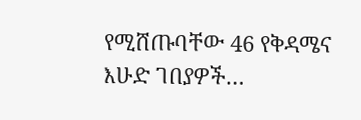የሚሸጡባቸው 46 የቅዳሜና እሁድ ገበያዎች…